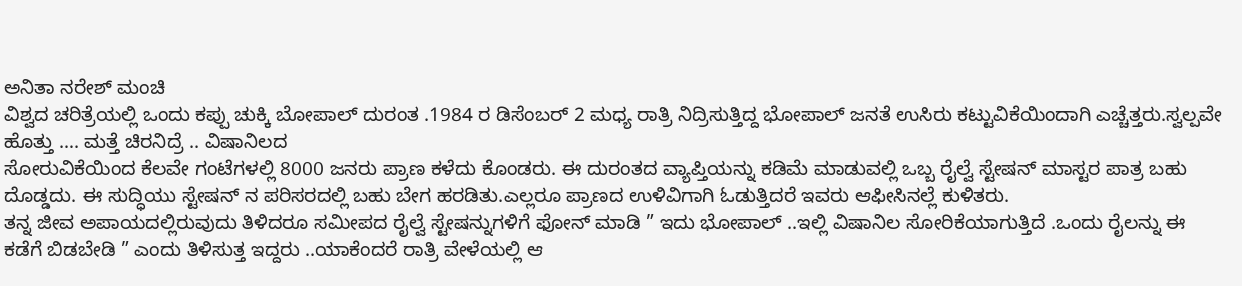ಅನಿತಾ ನರೇಶ್ ಮಂಚಿ
ವಿಶ್ವದ ಚರಿತ್ರೆಯಲ್ಲಿ ಒಂದು ಕಪ್ಪು ಚುಕ್ಕಿ ಬೋಪಾಲ್ ದುರಂತ .1984 ರ ಡಿಸೆಂಬರ್ 2 ಮಧ್ಯ ರಾತ್ರಿ ನಿದ್ರಿಸುತ್ತಿದ್ದ ಭೋಪಾಲ್ ಜನತೆ ಉಸಿರು ಕಟ್ಟುವಿಕೆಯಿಂದಾಗಿ ಎಚ್ಚೆತ್ತರು.ಸ್ವಲ್ಪವೇ ಹೊತ್ತು …. ಮತ್ತೆ ಚಿರನಿದ್ರೆ .. ವಿಷಾನಿಲದ
ಸೋರುವಿಕೆಯಿಂದ ಕೆಲವೇ ಗಂಟೆಗಳಲ್ಲಿ 8000 ಜನರು ಪ್ರಾಣ ಕಳೆದು ಕೊಂಡರು. ಈ ದುರಂತದ ವ್ಯಾಪ್ತಿಯನ್ನು ಕಡಿಮೆ ಮಾಡುವಲ್ಲಿ ಒಬ್ಬ ರೈಲ್ವೆ ಸ್ಟೇಷನ್ ಮಾಸ್ಟರ ಪಾತ್ರ ಬಹು ದೊಡ್ಡದು. ಈ ಸುದ್ಧಿಯು ಸ್ಟೇಷನ್ ನ ಪರಿಸರದಲ್ಲಿ ಬಹು ಬೇಗ ಹರಡಿತು.ಎಲ್ಲರೂ ಪ್ರಾಣದ ಉಳಿವಿಗಾಗಿ ಓಡುತ್ತಿದರೆ ಇವರು ಆಫೀಸಿನಲ್ಲೆ ಕುಳಿತರು.
ತನ್ನ ಜೀವ ಅಪಾಯದಲ್ಲಿರುವುದು ತಿಳಿದರೂ ಸಮೀಪದ ರೈಲ್ವೆ ಸ್ಟೇಷನ್ನುಗಳಿಗೆ ಫೋನ್ ಮಾಡಿ ” ಇದು ಭೋಪಾಲ್ ..ಇಲ್ಲಿ ವಿಷಾನಿಲ ಸೋರಿಕೆಯಾಗುತ್ತಿದೆ .ಒಂದು ರೈಲನ್ನು ಈ ಕಡೆಗೆ ಬಿಡಬೇಡಿ ” ಎಂದು ತಿಳಿಸುತ್ತ ಇದ್ದರು ..ಯಾಕೆಂದರೆ ರಾತ್ರಿ ವೇಳೆಯಲ್ಲಿ ಆ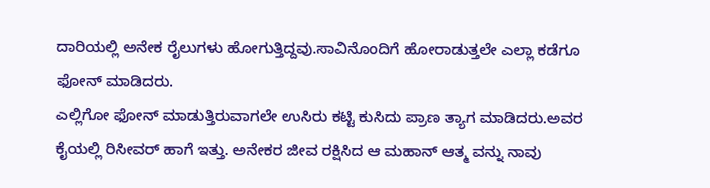ದಾರಿಯಲ್ಲಿ ಅನೇಕ ರೈಲುಗಳು ಹೋಗುತ್ತಿದ್ದವು.ಸಾವಿನೊಂದಿಗೆ ಹೋರಾಡುತ್ತಲೇ ಎಲ್ಲಾ ಕಡೆಗೂ ಫೋನ್ ಮಾಡಿದರು.
ಎಲ್ಲಿಗೋ ಫೋನ್ ಮಾಡುತ್ತಿರುವಾಗಲೇ ಉಸಿರು ಕಟ್ಟಿ ಕುಸಿದು ಪ್ರಾಣ ತ್ಯಾಗ ಮಾಡಿದರು.ಅವರ ಕೈಯಲ್ಲಿ ರಿಸೀವರ್ ಹಾಗೆ ಇತ್ತು. ಅನೇಕರ ಜೀವ ರಕ್ಷಿಸಿದ ಆ ಮಹಾನ್ ಆತ್ಮ ವನ್ನು ನಾವು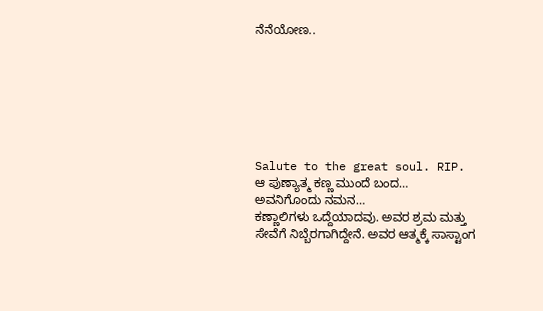ನೆನೆಯೋಣ..







Salute to the great soul. RIP.
ಆ ಪುಣ್ಯಾತ್ಮ ಕಣ್ಣ ಮುಂದೆ ಬಂದ… ಅವನಿಗೊಂದು ನಮನ…
ಕಣ್ಣಾಲಿಗಳು ಒದ್ದೆಯಾದವು. ಅವರ ಶ್ರಮ ಮತ್ತು ಸೇವೆಗೆ ನಿಬ್ಬೆರಗಾಗಿದ್ದೇನೆ. ಅವರ ಆತ್ಮಕ್ಕೆ ಸಾಸ್ಟಾಂಗ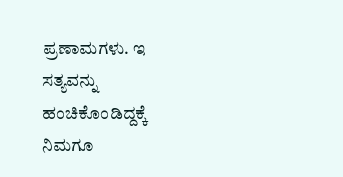ಪ್ರಣಾಮಗಳು. ಇ ಸತ್ಯವನ್ನು ಹಂಚಿಕೊಂಡಿದ್ದಕ್ಕೆ ನಿಮಗೂ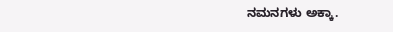ನಮನಗಳು ಅಕ್ಕಾ.